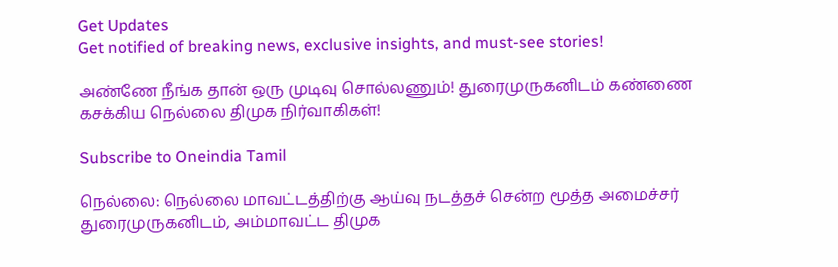Get Updates
Get notified of breaking news, exclusive insights, and must-see stories!

அண்ணே நீங்க தான் ஒரு முடிவு சொல்லணும்! துரைமுருகனிடம் கண்ணை கசக்கிய நெல்லை திமுக நிர்வாகிகள்!

Subscribe to Oneindia Tamil

நெல்லை: நெல்லை மாவட்டத்திற்கு ஆய்வு நடத்தச் சென்ற மூத்த அமைச்சர் துரைமுருகனிடம், அம்மாவட்ட திமுக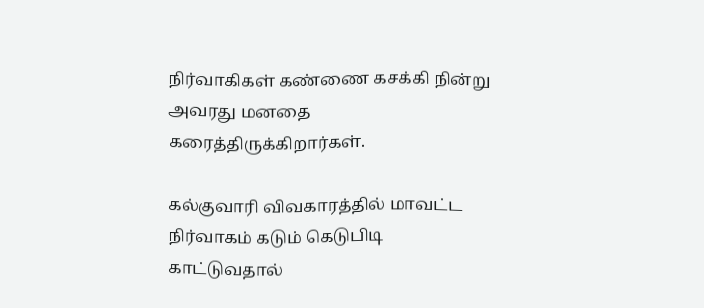நிர்வாகிகள் கண்ணை கசக்கி நின்று அவரது மனதை கரைத்திருக்கிறார்கள்.

கல்குவாரி விவகாரத்தில் மாவட்ட நிர்வாகம் கடும் கெடுபிடி காட்டுவதால்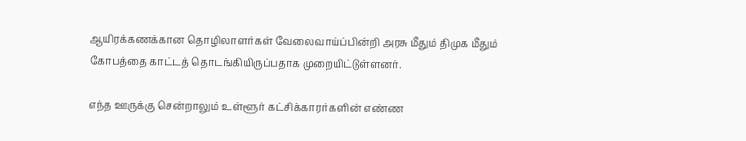ஆயிரக்கணக்கான தொழிலாளர்கள் வேலைவாய்ப்பின்றி அரசு மீதும் திமுக மீதும் கோபத்தை காட்டத் தொடங்கியிருப்பதாக முறையிட்டுள்ளனர்.

எந்த ஊருக்கு சென்றாலும் உள்ளூர் கட்சிக்காரர்களின் எண்ண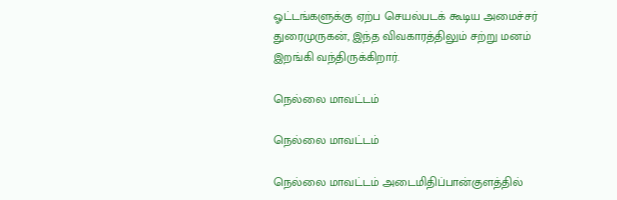ஓட்டங்களுக்கு ஏற்ப செயல்படக் கூடிய அமைச்சர் துரைமுருகன், இந்த விவகாரத்திலும் சற்று மனம் இறங்கி வந்திருக்கிறார்.

நெல்லை மாவட்டம்

நெல்லை மாவட்டம்

நெல்லை மாவட்டம் அடைமிதிப்பான்குளத்தில்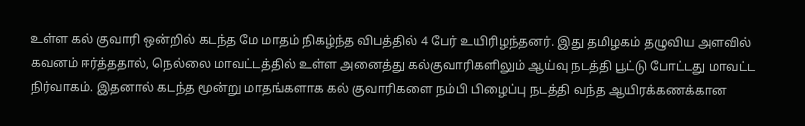உள்ள கல் குவாரி ஒன்றில் கடந்த மே மாதம் நிகழ்ந்த விபத்தில் 4 பேர் உயிரிழந்தனர். இது தமிழகம் தழுவிய அளவில் கவனம் ஈர்த்ததால், நெல்லை மாவட்டத்தில் உள்ள அனைத்து கல்குவாரிகளிலும் ஆய்வு நடத்தி பூட்டு போட்டது மாவட்ட நிர்வாகம். இதனால் கடந்த மூன்று மாதங்களாக கல் குவாரிகளை நம்பி பிழைப்பு நடத்தி வந்த ஆயிரக்கணக்கான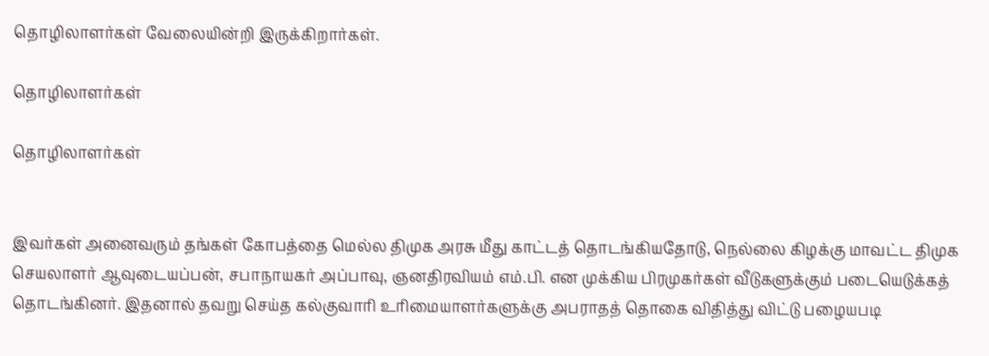தொழிலாளர்கள் வேலையின்றி இருக்கிறார்கள்.

தொழிலாளர்கள்

தொழிலாளர்கள்


இவர்கள் அனைவரும் தங்கள் கோபத்தை மெல்ல திமுக அரசு மீது காட்டத் தொடங்கியதோடு, நெல்லை கிழக்கு மாவட்ட திமுக செயலாளர் ஆவுடையப்பன், சபாநாயகர் அப்பாவு, ஞனதிரவியம் எம்.பி. என முக்கிய பிரமுகர்கள் வீடுகளுக்கும் படையெடுக்கத் தொடங்கினர். இதனால் தவறு செய்த கல்குவாரி உரிமையாளர்களுக்கு அபராதத் தொகை விதித்து விட்டு பழையபடி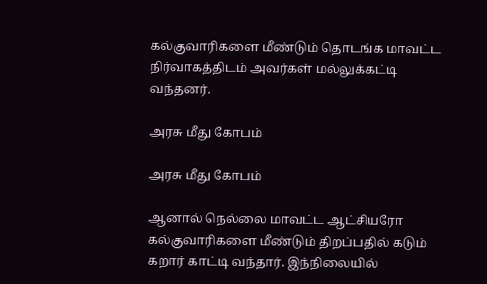கல்குவாரிகளை மீண்டும் தொடங்க மாவட்ட நிர்வாகத்திடம் அவர்கள் மல்லுக்கட்டி வந்தனர்.

அரசு மீது கோபம்

அரசு மீது கோபம்

ஆனால் நெல்லை மாவட்ட ஆட்சியரோ கல்குவாரிகளை மீண்டும் திறப்பதில் கடும் கறார் காட்டி வந்தார். இந்நிலையில்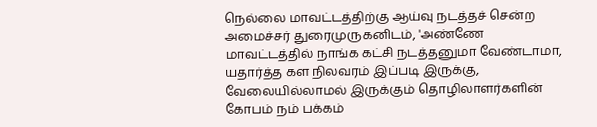நெல்லை மாவட்டத்திற்கு ஆய்வு நடத்தச் சென்ற அமைச்சர் துரைமுருகனிடம், 'அண்ணே மாவட்டத்தில் நாங்க கட்சி நடத்தனுமா வேண்டாமா, யதார்த்த கள நிலவரம் இப்படி இருக்கு, வேலையில்லாமல் இருக்கும் தொழிலாளர்களின் கோபம் நம் பக்கம்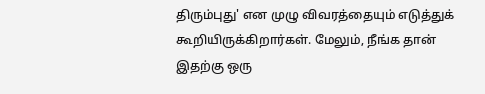திரும்புது' என முழு விவரத்தையும் எடுத்துக் கூறியிருக்கிறார்கள். மேலும், நீங்க தான் இதற்கு ஒரு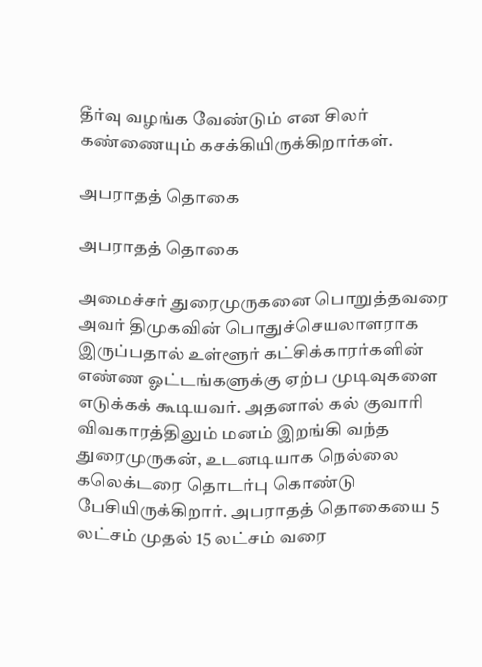தீர்வு வழங்க வேண்டும் என சிலர் கண்ணையும் கசக்கியிருக்கிறார்கள்.

அபராதத் தொகை

அபராதத் தொகை

அமைச்சர் துரைமுருகனை பொறுத்தவரை அவர் திமுகவின் பொதுச்செயலாளராக இருப்பதால் உள்ளூர் கட்சிக்காரர்களின் எண்ண ஓட்டங்களுக்கு ஏற்ப முடிவுகளை எடுக்கக் கூடியவர். அதனால் கல் குவாரி விவகாரத்திலும் மனம் இறங்கி வந்த துரைமுருகன், உடனடியாக நெல்லை கலெக்டரை தொடர்பு கொண்டு பேசியிருக்கிறார். அபராதத் தொகையை 5 லட்சம் முதல் 15 லட்சம் வரை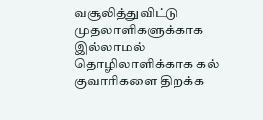வசூலித்துவிட்டு முதலாளிகளுக்காக இல்லாமல் தொழிலாளிக்காக கல் குவாரிகளை திறக்க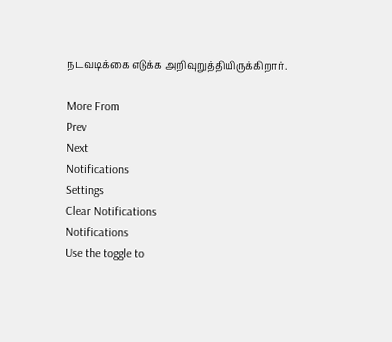நடவடிக்கை எடுக்க அறிவுறுத்தியிருக்கிறார்.

More From
Prev
Next
Notifications
Settings
Clear Notifications
Notifications
Use the toggle to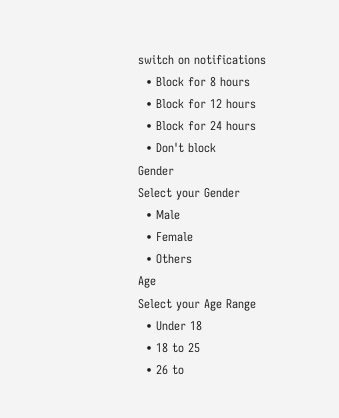switch on notifications
  • Block for 8 hours
  • Block for 12 hours
  • Block for 24 hours
  • Don't block
Gender
Select your Gender
  • Male
  • Female
  • Others
Age
Select your Age Range
  • Under 18
  • 18 to 25
  • 26 to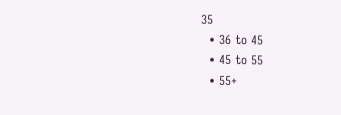35
  • 36 to 45
  • 45 to 55
  • 55+